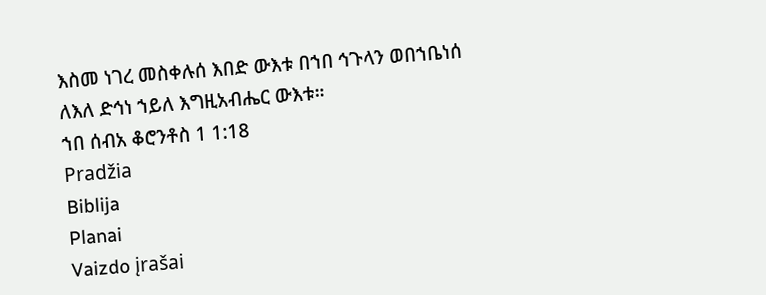እስመ ነገረ መስቀሉሰ እበድ ውእቱ በኀበ ኅጉላን ወበኀቤነሰ ለእለ ድኅነ ኀይለ እግዚአብሔር ውእቱ።
ኀበ ሰብአ ቆሮንቶስ 1 1:18
Pradžia
Biblija
Planai
Vaizdo įrašai